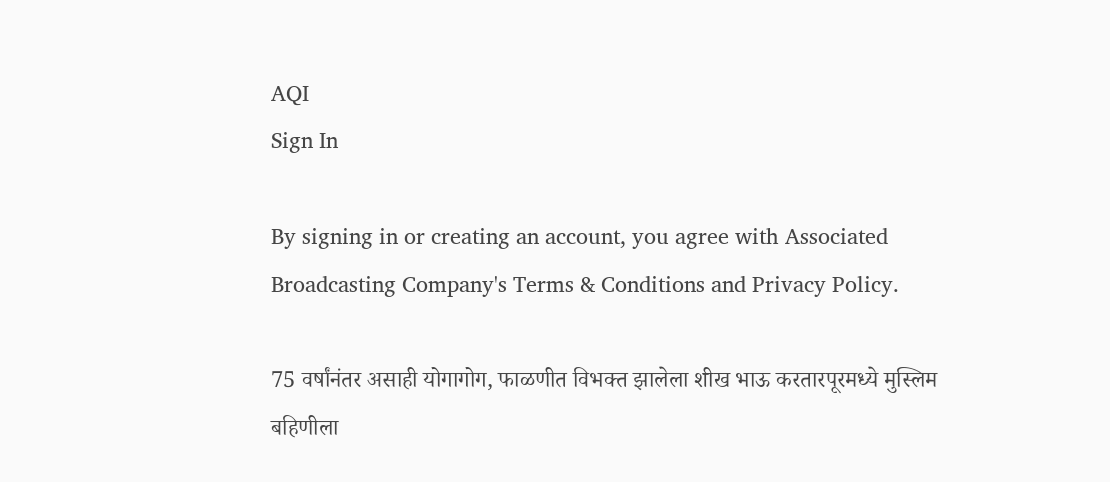AQI
Sign In

By signing in or creating an account, you agree with Associated Broadcasting Company's Terms & Conditions and Privacy Policy.

75 वर्षांनंतर असाही योगागोग, फाळणीत विभक्त झालेला शीख भाऊ करतारपूरमध्ये मुस्लिम बहिणीला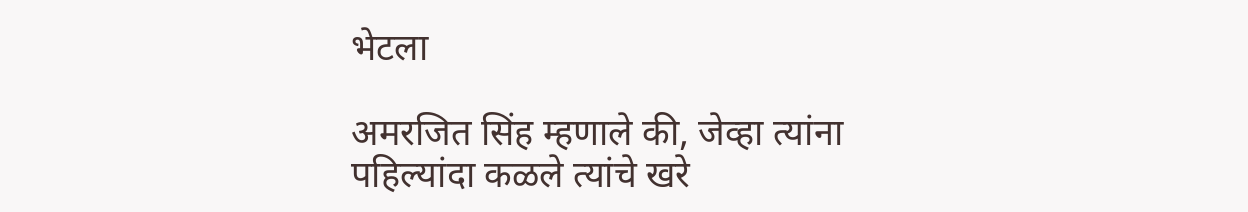भेटला

अमरजित सिंह म्हणाले की, जेव्हा त्यांना पहिल्यांदा कळले त्यांचे खरे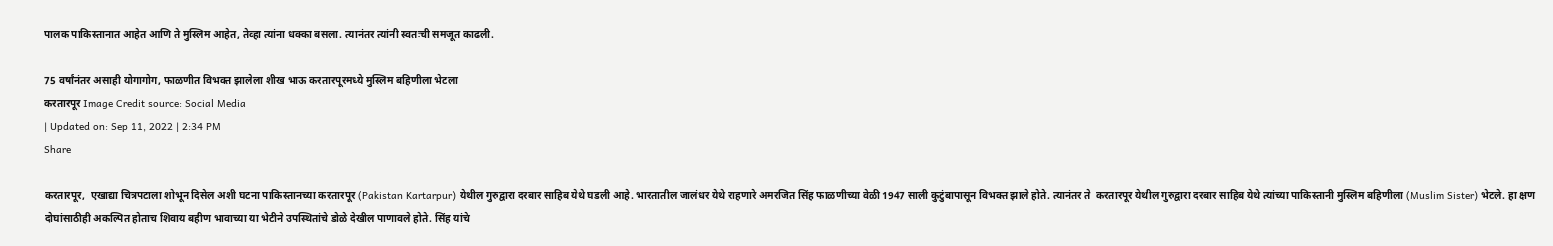पालक पाकिस्तानात आहेत आणि ते मुस्लिम आहेत, तेव्हा त्यांना धक्का बसला. त्यानंतर त्यांनी स्वतःची समजूत काढली.

75 वर्षांनंतर असाही योगागोग, फाळणीत विभक्त झालेला शीख भाऊ करतारपूरमध्ये मुस्लिम बहिणीला भेटला
करतारपूर Image Credit source: Social Media
| Updated on: Sep 11, 2022 | 2:34 PM
Share

करतारपूर,  एखाद्या चित्रपटाला शोभून दिसेल अशी घटना पाकिस्तानच्या करतारपूर (Pakistan Kartarpur) येथील गुरुद्वारा दरबार साहिब येथे घडली आहे. भारतातील जालंधर येथे राहणारे अमरजित सिंह फाळणीच्या वेळी 1947 साली कुटुंबापासून विभक्त झाले होते. त्यानंतर ते  करतारपूर येथील गुरुद्वारा दरबार साहिब येथे त्यांच्या पाकिस्तानी मुस्लिम बहिणीला (Muslim Sister) भेटले. हा क्षण दोघांसाठीही अकल्पित होताच शिवाय बहीण भावाच्या या भेटीने उपस्थितांचे डोळे देखील पाणावले होते. सिंह यांचे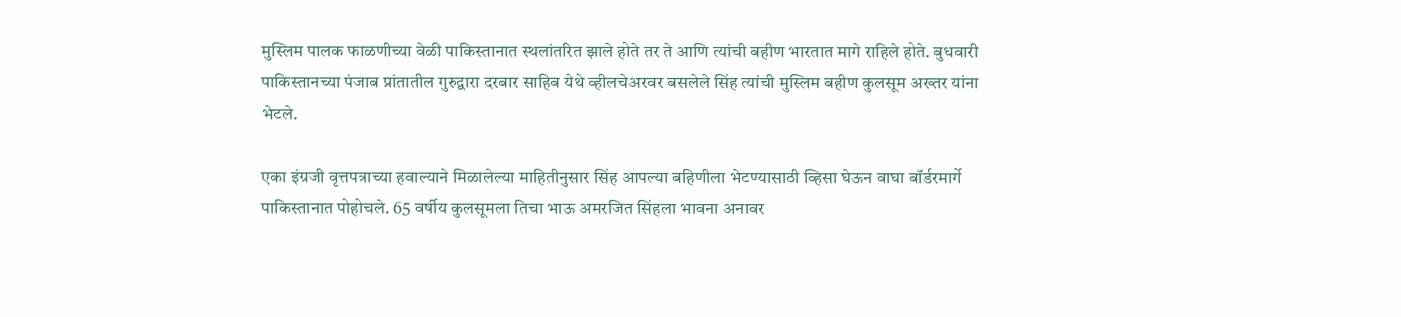मुस्लिम पालक फाळणीच्या वेळी पाकिस्तानात स्थलांतरित झाले होते तर ते आणि त्यांची बहीण भारतात मागे राहिले होते. बुधवारी पाकिस्तानच्या पंजाब प्रांतातील गुरुद्वारा दरबार साहिब येथे व्हीलचेअरवर बसलेले सिंह त्यांची मुस्लिम बहीण कुलसूम अख्तर यांना भेटले.

एका इंग्रजी वृत्तपत्राच्या हवाल्याने मिळालेल्या माहितीनुसार सिंह आपल्या बहिणीला भेटण्यासाठी व्हिसा घेऊन वाघा बॉर्डरमार्गे पाकिस्तानात पोहोचले. 65 वर्षीय कुलसूमला तिचा भाऊ अमरजित सिंहला भावना अनावर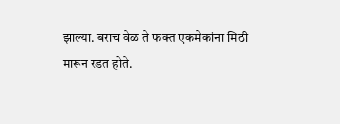झाल्या. बराच वेळ ते फक्त एकमेकांना मिठी मारून रडत होते.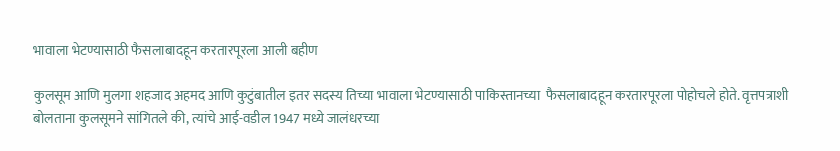भावाला भेटण्यासाठी फैसलाबादहून करतारपूरला आली बहीण

कुलसूम आणि मुलगा शहजाद अहमद आणि कुटुंबातील इतर सदस्य तिच्या भावाला भेटण्यासाठी पाकिस्तानच्या  फैसलाबादहून करतारपूरला पोहोचले होते. वृत्तपत्राशी बोलताना कुलसूमने सांगितले की, त्यांचे आई-वडील 1947 मध्ये जालंधरच्या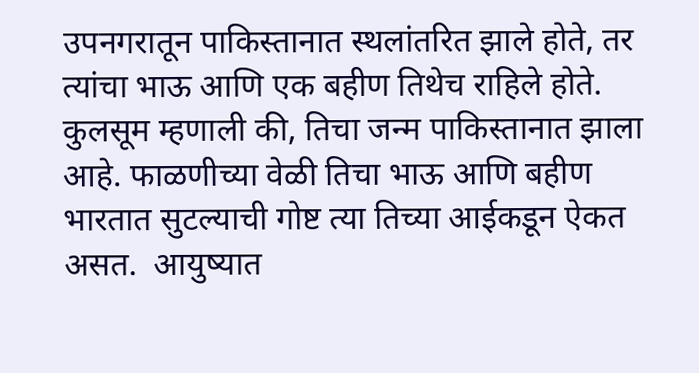उपनगरातून पाकिस्तानात स्थलांतरित झाले होते, तर त्यांचा भाऊ आणि एक बहीण तिथेच राहिले होते. कुलसूम म्हणाली की, तिचा जन्म पाकिस्तानात झाला आहे. फाळणीच्या वेळी तिचा भाऊ आणि बहीण भारतात सुटल्याची गोष्ट त्या तिच्या आईकडून ऐकत असत.  आयुष्यात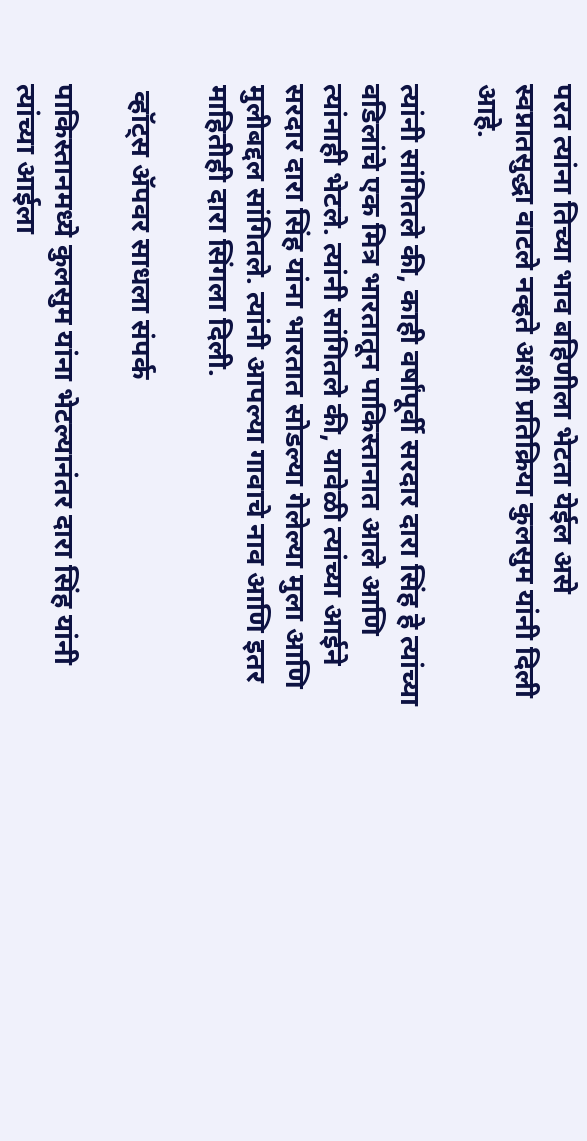परत त्यांना तिच्या भाव बहिणीला भेटता येईल असे स्वप्नातसुद्धा वाटले नव्हते अशी प्रतिक्रिया कुलसुम यांनी दिली आहे.

त्यांनी सांगितले की, काही वर्षांपूर्वी सरदार दारा सिंह हे त्यांच्या वडिलांचे एक मित्र भारतातून पाकिस्तानात आले आणि त्यांनाही भेटले. त्यांनी सांगितले की, यावेळी त्यांच्या आईने सरदार दारा सिंह यांना भारतात सोडल्या गेलेल्या मुला आणि मुलीबद्दल सांगितले. त्यांनी आपल्या गावाचे नाव आणि इतर माहितीही दारा सिंगला दिली.

 व्हॉट्स ॲपवर साधला संपर्क

पाकिस्तानमध्ये कुलसुम यांना भेटल्यानंतर दारा सिंह यांनी त्यांच्या आईला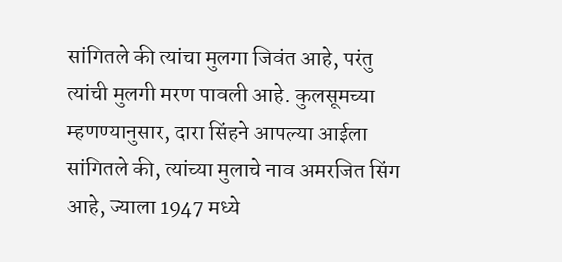सांगितले की त्यांचा मुलगा जिवंत आहे, परंतु त्यांची मुलगी मरण पावली आहे. कुलसूमच्या म्हणण्यानुसार, दारा सिंहने आपल्या आईला सांगितले की, त्यांच्या मुलाचे नाव अमरजित सिंग आहे, ज्याला 1947 मध्ये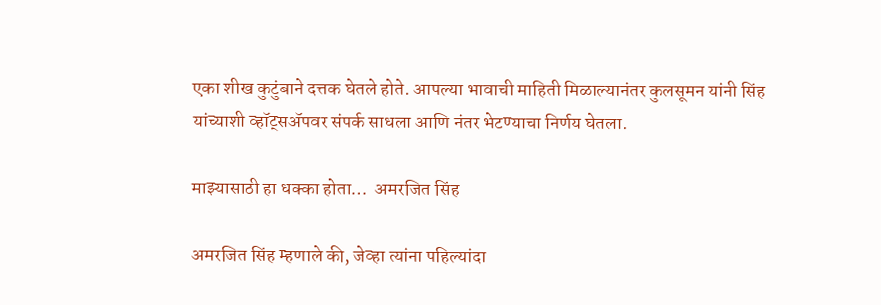एका शीख कुटुंबाने दत्तक घेतले होते. आपल्या भावाची माहिती मिळाल्यानंतर कुलसूमन यांनी सिंह यांच्याशी व्हॉट्सॲपवर संपर्क साधला आणि नंतर भेटण्याचा निर्णय घेतला.

माझ्यासाठी हा धक्का होता…  अमरजित सिंह

अमरजित सिंह म्हणाले की, जेव्हा त्यांना पहिल्यांदा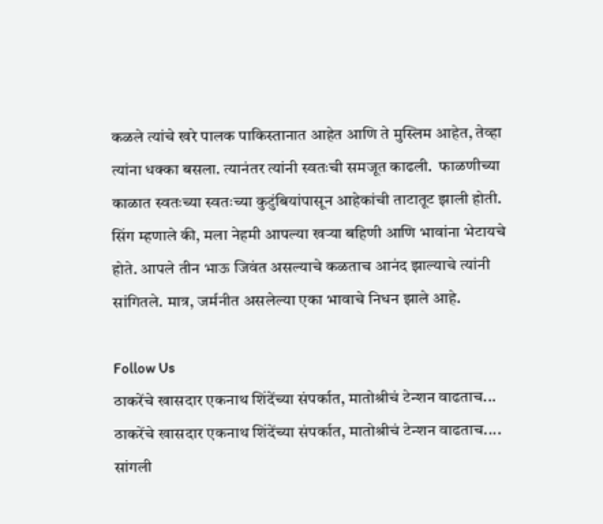कळले त्यांचे खरे पालक पाकिस्तानात आहेत आणि ते मुस्लिम आहेत, तेव्हा त्यांना धक्का बसला. त्यानंतर त्यांनी स्वतःची समजूत काढली.  फाळणीच्या काळात स्वतःच्या स्वतःच्या कुटुंबियांपासून आहेकांची ताटातूट झाली होती. सिंग म्हणाले की, मला नेहमी आपल्या खऱ्या बहिणी आणि भावांना भेटायचे होते. आपले तीन भाऊ जिवंत असल्याचे कळताच आनंद झाल्याचे त्यांनी सांगितले. मात्र, जर्मनीत असलेल्या एका भावाचे निधन झाले आहे.

Follow Us
ठाकरेंचे खासदार एकनाथ शिंदेंच्या संपर्कात, मातोश्रीचं टेन्शन वाढताच...
ठाकरेंचे खासदार एकनाथ शिंदेंच्या संपर्कात, मातोश्रीचं टेन्शन वाढताच....
सांगली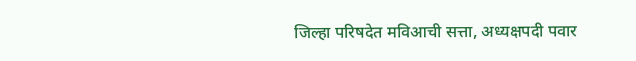जिल्हा परिषदेत मविआची सत्ता, अध्यक्षपदी पवार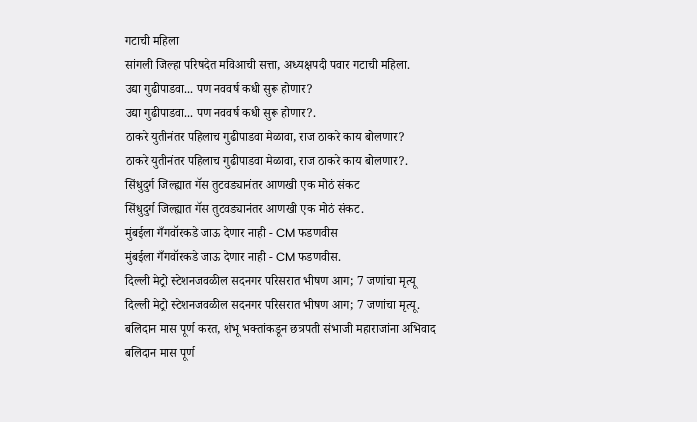गटाची महिला
सांगली जिल्हा परिषदेत मविआची सत्ता, अध्यक्षपदी पवार गटाची महिला.
उद्या गुढीपाडवा... पण नववर्ष कधी सुरू होणार?
उद्या गुढीपाडवा... पण नववर्ष कधी सुरू होणार?.
ठाकरे युतीनंतर पहिलाच गुढीपाडवा मेळावा, राज ठाकरे काय बोलणार?
ठाकरे युतीनंतर पहिलाच गुढीपाडवा मेळावा, राज ठाकरे काय बोलणार?.
सिंधुदुर्ग जिल्ह्यात गॅस तुटवड्यानंतर आणखी एक मोठं संकट
सिंधुदुर्ग जिल्ह्यात गॅस तुटवड्यानंतर आणखी एक मोठं संकट.
मुंबईला गँगवॉरकडे जाऊ देणार नाही - CM फडणवीस
मुंबईला गँगवॉरकडे जाऊ देणार नाही - CM फडणवीस.
दिल्ली मेट्रो स्टेशनजवळील सदनगर परिसरात भीषण आग; 7 जणांचा मृत्यू
दिल्ली मेट्रो स्टेशनजवळील सदनगर परिसरात भीषण आग; 7 जणांचा मृत्यू.
बलिदान मास पूर्ण करत, शंभू भक्तांकडून छत्रपती संभाजी महाराजांना अभिवाद
बलिदान मास पूर्ण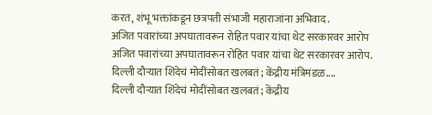करत, शंभू भक्तांकडून छत्रपती संभाजी महाराजांना अभिवाद.
अजित पवारांच्या अपघातावरून रोहित पवार यांचा थेट सरकारवर आरोप
अजित पवारांच्या अपघातावरून रोहित पवार यांचा थेट सरकारवर आरोप.
दिल्ली दौऱ्यात शिंदेचं मोदींसोबत खलबतं; केंद्रीय मंत्रिमंडळ....
दिल्ली दौऱ्यात शिंदेचं मोदींसोबत खलबतं; केंद्रीय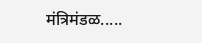मंत्रिमंडळ.....